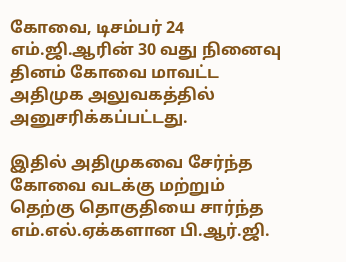கோவை, டிசம்பர் 24
எம்.ஜி.ஆரின் 30 வது நினைவு தினம் கோவை மாவட்ட அதிமுக அலுவகத்தில் அனுசரிக்கப்பட்டது.

இதில் அதிமுகவை சேர்ந்த கோவை வடக்கு மற்றும் தெற்கு தொகுதியை சார்ந்த எம்.எல்.ஏக்களான பி.ஆர்.ஜி.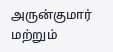அருன்குமார் மற்றும்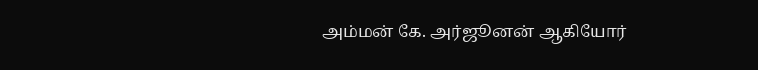அம்மன் கே. அர்ஜூனன் ஆகியோர்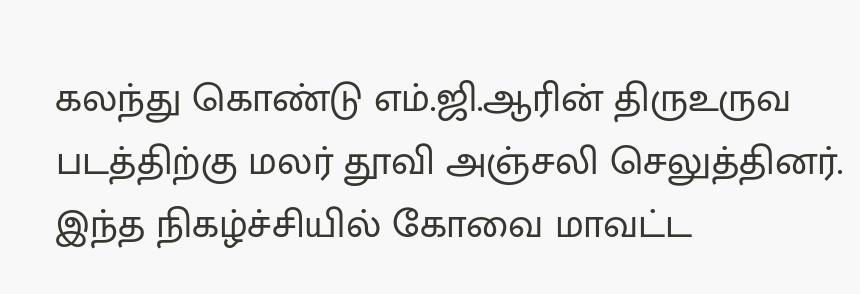கலந்து கொண்டு எம்.ஜி.ஆரின் திருஉருவ படத்திற்கு மலர் தூவி அஞ்சலி செலுத்தினர்.
இந்த நிகழ்ச்சியில் கோவை மாவட்ட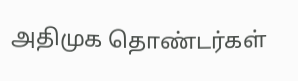அதிமுக தொண்டர்கள்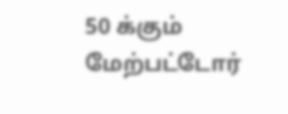50 க்கும் மேற்பட்டோர்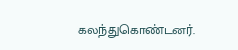கலந்துகொண்டனர்.